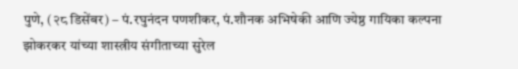पुणे, (२८ डिसेंबर) – पं.रघुनंदन पणशीकर, पं.शौनक अभिषेकी आणि ज्येष्ठ गायिका कल्पना झोकरकर यांच्या शास्त्रीय संगीताच्या सुरेल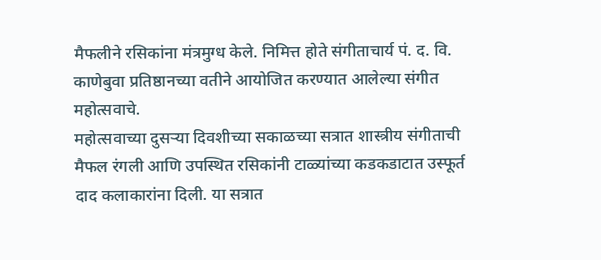मैफलीने रसिकांना मंत्रमुग्ध केले. निमित्त होते संगीताचार्य पं. द. वि. काणेबुवा प्रतिष्ठानच्या वतीने आयोजित करण्यात आलेल्या संगीत महोत्सवाचे.
महोत्सवाच्या दुसऱ्या दिवशीच्या सकाळच्या सत्रात शास्त्रीय संगीताची मैफल रंगली आणि उपस्थित रसिकांनी टाळ्यांच्या कडकडाटात उस्फूर्त दाद कलाकारांना दिली. या सत्रात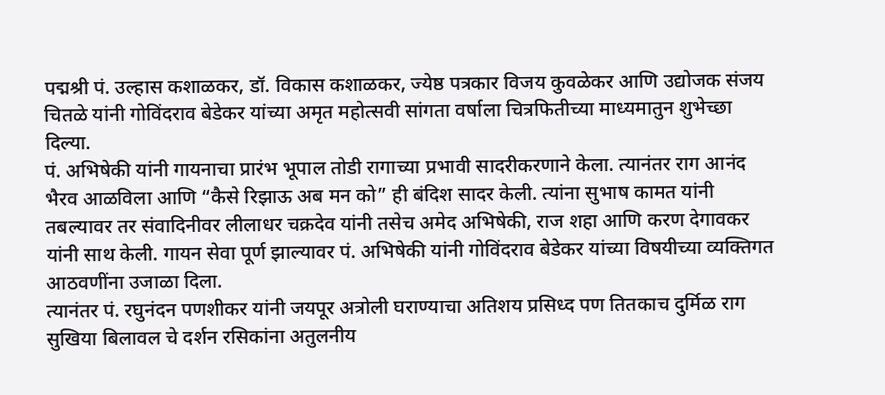पद्मश्री पं. उल्हास कशाळकर, डॉ. विकास कशाळकर, ज्येष्ठ पत्रकार विजय कुवळेकर आणि उद्योजक संजय चितळे यांनी गोविंदराव बेडेकर यांच्या अमृत महोत्सवी सांगता वर्षाला चित्रफितीच्या माध्यमातुन शुभेच्छा दिल्या.
पं. अभिषेकी यांनी गायनाचा प्रारंभ भूपाल तोडी रागाच्या प्रभावी सादरीकरणाने केला. त्यानंतर राग आनंद भैरव आळविला आणि “कैसे रिझाऊ अब मन को” ही बंदिश सादर केली. त्यांना सुभाष कामत यांनी तबल्यावर तर संवादिनीवर लीलाधर चक्रदेव यांनी तसेच अमेद अभिषेकी, राज शहा आणि करण देगावकर यांनी साथ केली. गायन सेवा पूर्ण झाल्यावर पं. अभिषेकी यांनी गोविंदराव बेडेकर यांच्या विषयीच्या व्यक्तिगत आठवणींना उजाळा दिला.
त्यानंतर पं. रघुनंदन पणशीकर यांनी जयपूर अत्रोली घराण्याचा अतिशय प्रसिध्द पण तितकाच दुर्मिळ राग सुखिया बिलावल चे दर्शन रसिकांना अतुलनीय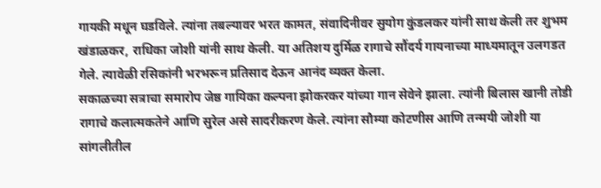गायकी मधून घडविले. त्यांना तबल्यावर भरत कामत, संवादिनीवर सुयोग कुंडलकर यांनी साथ केली तर शुभम खंडाळकर, राधिका जोशी यांनी साथ केली. या अतिशय दुर्मिळ रागाचे सौंदर्य गायनाच्या माध्यमातून उलगडत गेले. त्यावेळी रसिकांनी भरभरून प्रतिसाद देऊन आनंद व्यक्त केला.
सकाळच्या सत्राचा समारोप जेष्ठ गायिका कल्पना झोकरकर यांच्या गान सेवेने झाला. त्यांनी बिलास खानी तोडी रागाचे कलात्मकतेने आणि सुरेल असे सादरीकरण केले. त्यांना सौम्या कोटणीस आणि तन्मयी जोशी या सांगलीतील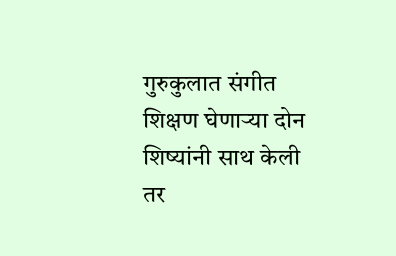गुरुकुलात संगीत शिक्षण घेणाऱ्या दोन शिष्यांनी साथ केली तर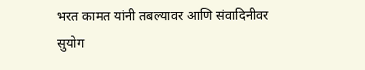भरत कामत यांनी तबल्यावर आणि संवादिनीवर सुयोग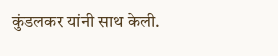कुंडलकर यांनी साथ केली.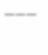———